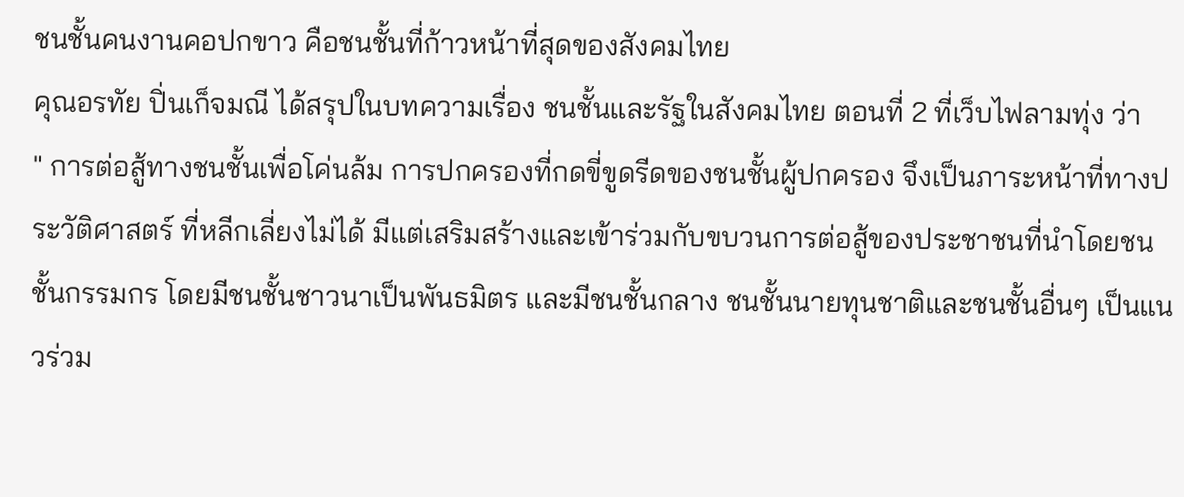ชนชั้นคนงานคอปกขาว คือชนชั้นที่ก้าวหน้าที่สุดของสังคมไทย
คุณอรทัย ปิ่นเก็จมณี ได้สรุปในบทความเรื่อง ชนชั้นและรัฐในสังคมไทย ตอนที่ 2 ที่เว็บไฟลามทุ่ง ว่า
" การต่อสู้ทางชนชั้นเพื่อโค่นล้ม การปกครองที่กดขี่ขูดรีดของชนชั้นผู้ปกครอง จึงเป็นภาระหน้าที่ทางประวัติศาสตร์ ที่หลีกเลี่ยงไม่ได้ มีแต่เสริมสร้างและเข้าร่วมกับขบวนการต่อสู้ของประชาชนที่นำโดยชนชั้นกรรมกร โดยมีชนชั้นชาวนาเป็นพันธมิตร และมีชนชั้นกลาง ชนชั้นนายทุนชาติและชนชั้นอื่นๆ เป็นแนวร่วม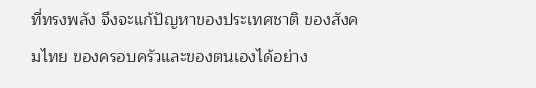ที่ทรงพลัง จึงจะแก้ปัญหาของประเทศชาติ ของสังคมไทย ของครอบครัวและของตนเองได้อย่าง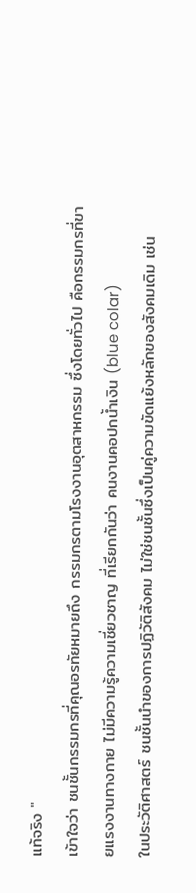แท้จริง "
เข้าใจว่า ชนชั้นกรรมกรที่คุณอรทัยหมายถึง กรรมกรตามโรงงานอุตสาหกรรม ซึ่งโดยทั่วไป คือกรรมกรที่ขายแรงงานทางกาย ไม่มีความรู้ความเชี่ยวชาญ ที่เรียกกันว่า คนงานคอปกน้ำเงิน (blue colar)
ในประวัติศาสตร์ ชนชั้นนำของการปฏิวัติสังคม ไม่ใช่ชนชั้นซึ่งเป็นคู่ความขัดแย้งหลักของสังคมเดิม เช่น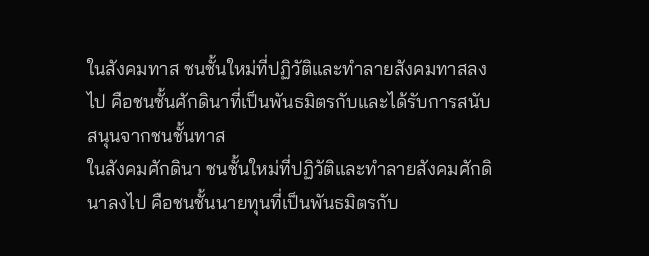ในสังคมทาส ชนชั้นใหม่ที่ปฏิวัติและทำลายสังคมทาสลงไป คือชนชั้นศักดินาที่เป็นพันธมิตรกับและได้รับการสนับสนุนจากชนชั้นทาส
ในสังคมศักดินา ชนชั้นใหม่ที่ปฏิวัติและทำลายสังคมศักดินาลงไป คือชนชั้นนายทุนที่เป็นพันธมิตรกับ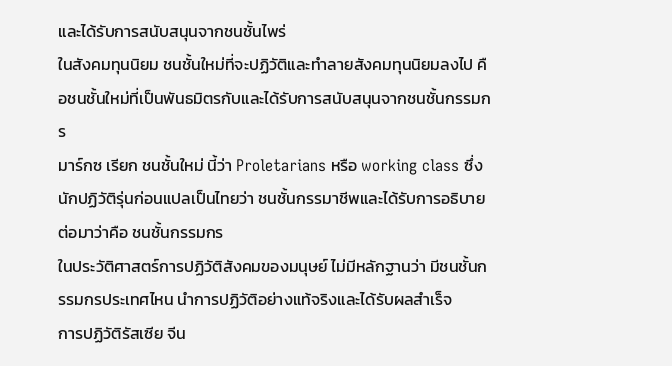และได้รับการสนับสนุนจากชนชั้นไพร่
ในสังคมทุนนิยม ชนชั้นใหม่ที่จะปฏิวัติและทำลายสังคมทุนนิยมลงไป คือชนชั้นใหม่ที่เป็นพันธมิตรกับและได้รับการสนับสนุนจากชนชั้นกรรมกร
มาร์กซ เรียก ชนชั้นใหม่ นี้ว่า Proletarians หรือ working class ซึ่งนักปฏิวัติรุ่นก่อนแปลเป็นไทยว่า ชนชั้นกรรมาชีพและได้รับการอธิบายต่อมาว่าคือ ชนชั้นกรรมกร
ในประวัติศาสตร์การปฏิวัติสังคมของมนุษย์ ไม่มีหลักฐานว่า มีชนชั้นกรรมกรประเทศไหน นำการปฏิวัติอย่างแท้จริงและได้รับผลสำเร็จ
การปฏิวัติรัสเซีย จีน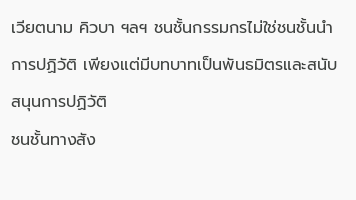เวียตนาม คิวบา ฯลฯ ชนชั้นกรรมกรไม่ใช่ชนชั้นนำการปฏิวัติ เพียงแต่มีบทบาทเป็นพันธมิตรและสนับสนุนการปฏิวัติ
ชนชั้นทางสัง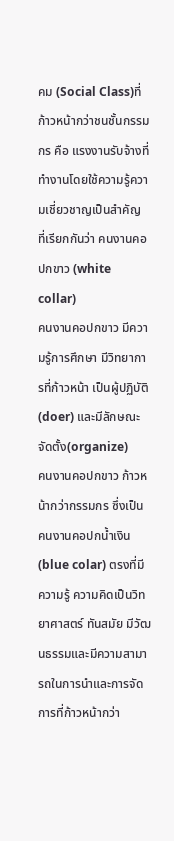คม (Social Class)ที่ก้าวหน้ากว่าชนชั้นกรรมกร คือ แรงงานรับจ้างที่ทำงานโดยใช้ความรู้ความเชี่ยวชาญเป็นสำคัญ ที่เรียกกันว่า คนงานคอปกขาว (white collar)
คนงานคอปกขาว มีความรู้การศึกษา มีวิทยาการที่ก้าวหน้า เป็นผู้ปฏิบัติ(doer) และมีลักษณะจัดตั้ง(organize)
คนงานคอปกขาว ก้าวหน้ากว่ากรรมกร ซึ่งเป็นคนงานคอปกน้ำเงิน (blue colar) ตรงที่มีความรู้ ความคิดเป็นวิทยาศาสตร์ ทันสมัย มีวัฒนธรรมและมีความสามารถในการนำและการจัดการที่ก้าวหน้ากว่า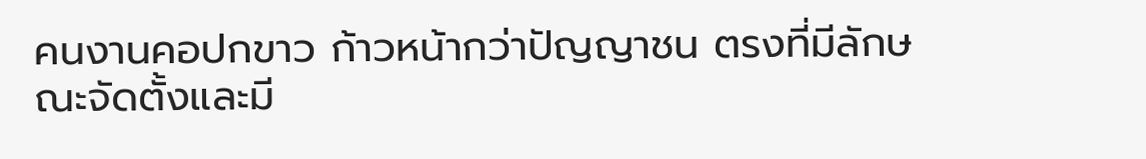คนงานคอปกขาว ก้าวหน้ากว่าปัญญาชน ตรงที่มีลักษณะจัดตั้งและมี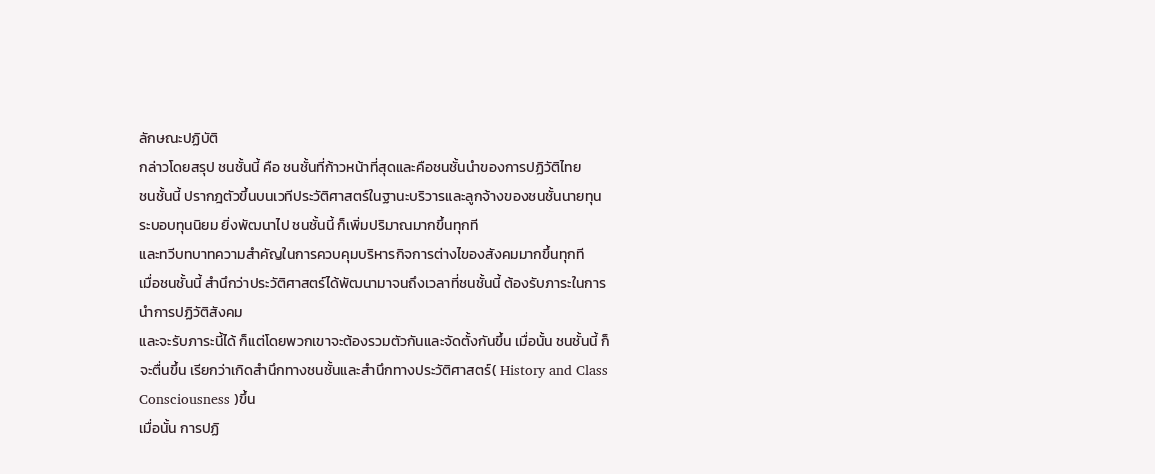ลักษณะปฏิบัติ
กล่าวโดยสรุป ชนชั้นนี้ คือ ชนชั้นที่ก้าวหน้าที่สุดและคือชนชั้นนำของการปฏิวัติไทย
ชนชั้นนี้ ปรากฎตัวขึ้นบนเวทีประวัติศาสตร์ในฐานะบริวารและลูกจ้างของชนชั้นนายทุน
ระบอบทุนนิยม ยิ่งพัฒนาไป ชนชั้นนี้ ก็เพิ่มปริมาณมากขึ้นทุกที
และทวีบทบาทความสำคัญในการควบคุมบริหารกิจการต่างไของสังคมมากขึ้นทุกที
เมื่อชนชั้นนี้ สำนึกว่าประวัติศาสตร์ได้พัฒนามาจนถึงเวลาที่ชนชั้นนี้ ต้องรับภาระในการนำการปฏิวัติสังคม
และจะรับภาระนี้ได้ ก็แต่โดยพวกเขาจะต้องรวมตัวกันและจัดตั้งกันขึ้น เมื่อนั้น ชนชั้นนี้ ก็จะตื่นขึ้น เรียกว่าเกิดสำนึกทางชนชั้นและสำนึกทางประวัติศาสตร์( History and Class Consciousness )ขึ้น
เมื่อนั้น การปฏิ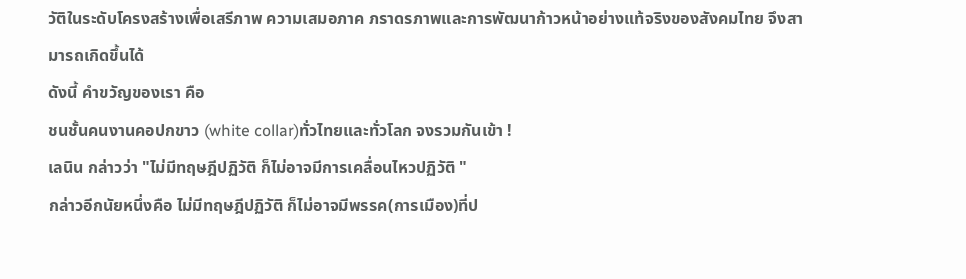วัติในระดับโครงสร้างเพื่อเสรีภาพ ความเสมอภาค ภราดรภาพและการพัฒนาก้าวหน้าอย่างแท้จริงของสังคมไทย จึงสามารถเกิดขึ้นได้
ดังนี้ คำขวัญของเรา คือ
ชนชั้นคนงานคอปกขาว (white collar)ทั่วไทยและทั่วโลก จงรวมกันเข้า !
เลนิน กล่าวว่า "ไม่มีทฤษฎีปฏิวัติ ก็ไม่อาจมีการเคลื่อนไหวปฏิวัติ "
กล่าวอีกนัยหนึ่งคือ ไม่มีทฤษฎีปฏิวัติ ก็ไม่อาจมีพรรค(การเมือง)ที่ป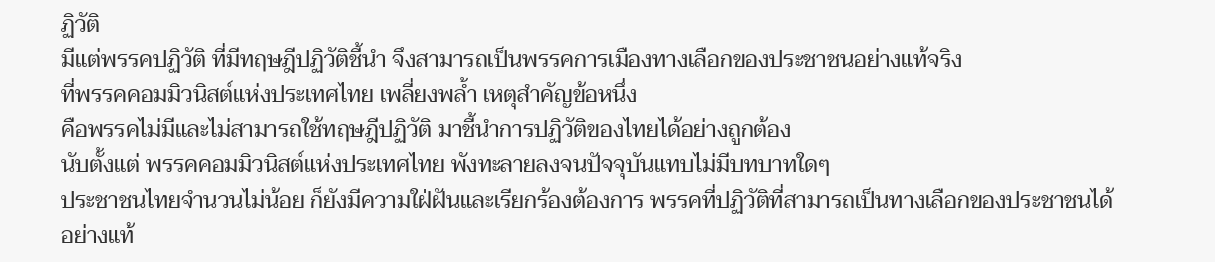ฏิวัติ
มีแต่พรรคปฏิวัติ ที่มีทฤษฎีปฏิวัติชี้นำ จึงสามารถเป็นพรรคการเมืองทางเลือกของประชาชนอย่างแท้จริง
ที่พรรคคอมมิวนิสต์แห่งประเทศไทย เพลี่ยงพล้ำ เหตุสำคัญข้อหนึ่ง
คือพรรคไม่มีและไม่สามารถใช้ทฤษฎีปฏิวัติ มาชี้นำการปฏิวัติของไทยได้อย่างถูกต้อง
นับตั้งแต่ พรรคคอมมิวนิสต์แห่งประเทศไทย พังทะลายลงจนปัจจุบันแทบไม่มีบทบาทใดๆ
ประชาชนไทยจำนวนไม่น้อย ก็ยังมีความใฝ่ฝันและเรียกร้องต้องการ พรรคที่ปฏิวัติที่สามารถเป็นทางเลือกของประชาชนได้อย่างแท้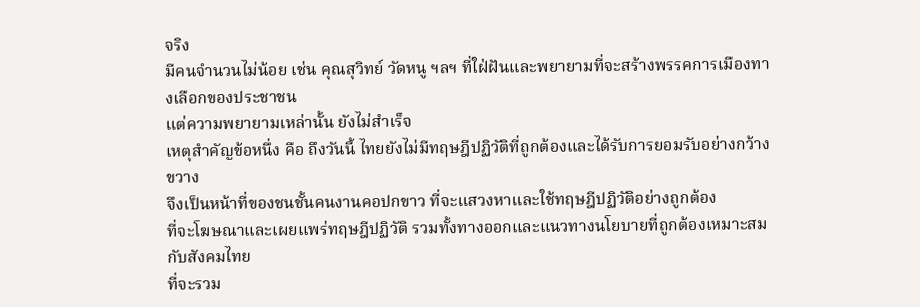จริง
มีคนจำนวนไม่น้อย เช่น คุณสุวิทย์ วัดหนู ฯลฯ ที่ใฝ่ฝันและพยายามที่จะสร้างพรรคการเมืองทางเลือกของประชาชน
แต่ความพยายามเหล่านั้น ยังไม่สำเร็จ
เหตุสำคัญข้อหนึ่ง คือ ถึงวันนี้ ไทยยังไม่มีทฤษฎีปฏิวัติที่ถูกต้องและได้รับการยอมรับอย่างกว้างขวาง
จึงเป็นหน้าที่ของชนชั้นคนงานคอปกขาว ที่จะแสวงหาและใช้ทฤษฎีปฏิวัติอย่างถูกต้อง
ที่จะโฆษณาและเผยแพร่ทฤษฎีปฏิวัติ รวมทั้งทางออกและแนวทางนโยบายที่ถูกต้องเหมาะสมกับสังคมไทย
ที่จะรวม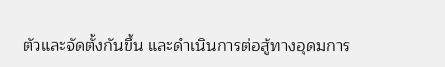ตัวและจัดตั้งกันขึ้น และดำเนินการต่อสู้ทางอุดมการ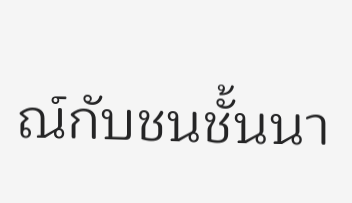ณ์กับชนชั้นนา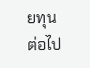ยทุนต่อไป